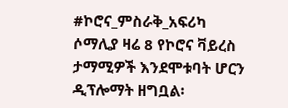#ኮሮና_ምስራቅ_አፍሪካ
ሶማሊያ ዛሬ 8 የኮሮና ቫይረስ ታማሚዎች እንደሞቱባት ሆርን ዲፕሎማት ዘግቧል፡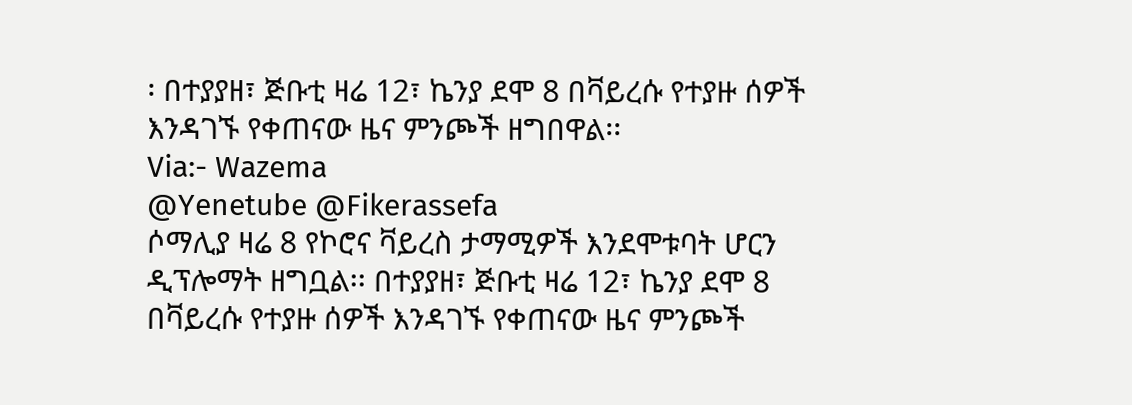፡ በተያያዘ፣ ጅቡቲ ዛሬ 12፣ ኬንያ ደሞ 8 በቫይረሱ የተያዙ ሰዎች እንዳገኙ የቀጠናው ዜና ምንጮች ዘግበዋል፡፡
Via:- Wazema
@Yenetube @Fikerassefa
ሶማሊያ ዛሬ 8 የኮሮና ቫይረስ ታማሚዎች እንደሞቱባት ሆርን ዲፕሎማት ዘግቧል፡፡ በተያያዘ፣ ጅቡቲ ዛሬ 12፣ ኬንያ ደሞ 8 በቫይረሱ የተያዙ ሰዎች እንዳገኙ የቀጠናው ዜና ምንጮች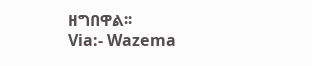ዘግበዋል፡፡
Via:- Wazema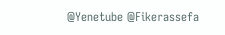@Yenetube @Fikerassefa